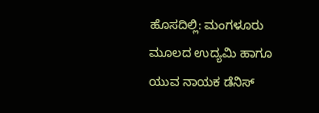ಹೊಸದಿಲ್ಲಿ: ಮಂಗಳೂರು ಮೂಲದ ಉದ್ಯಮಿ ಹಾಗೂ ಯುವ ನಾಯಕ ಡೆನಿಸ್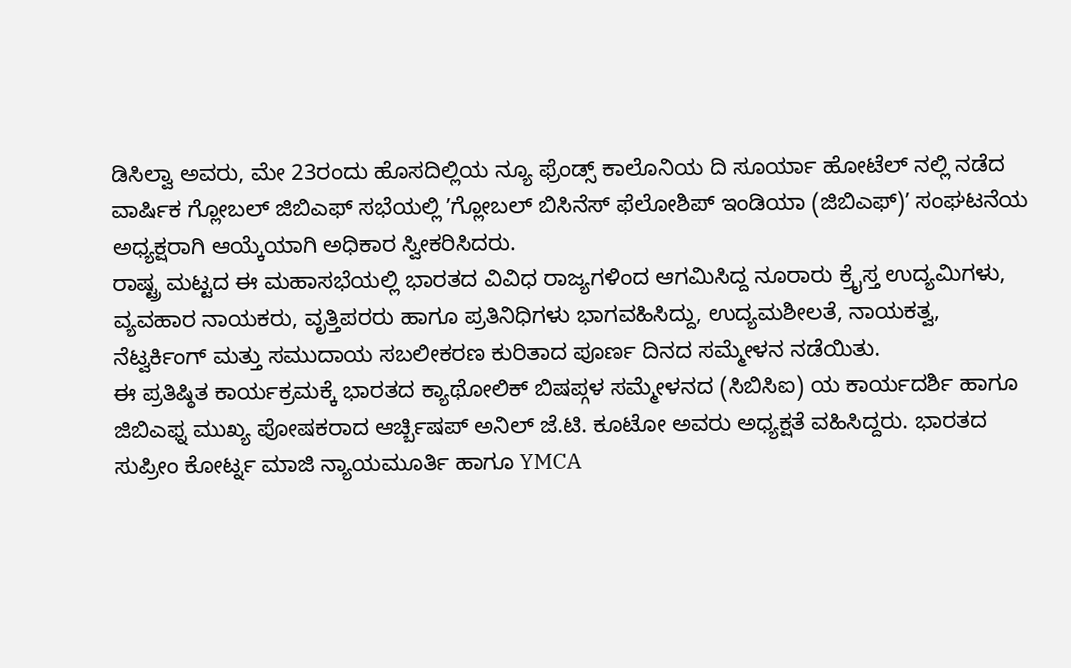ಡಿಸಿಲ್ವಾ ಅವರು, ಮೇ 23ರಂದು ಹೊಸದಿಲ್ಲಿಯ ನ್ಯೂ ಫ್ರೆಂಡ್ಸ್ ಕಾಲೊನಿಯ ದಿ ಸೂರ್ಯಾ ಹೋಟೆಲ್ ನಲ್ಲಿ ನಡೆದ ವಾರ್ಷಿಕ ಗ್ಲೋಬಲ್ ಜಿಬಿಎಫ್ ಸಭೆಯಲ್ಲಿ ʼಗ್ಲೋಬಲ್ ಬಿಸಿನೆಸ್ ಫೆಲೋಶಿಪ್ ಇಂಡಿಯಾ (ಜಿಬಿಎಫ್)ʼ ಸಂಘಟನೆಯ ಅಧ್ಯಕ್ಷರಾಗಿ ಆಯ್ಕೆಯಾಗಿ ಅಧಿಕಾರ ಸ್ವೀಕರಿಸಿದರು.
ರಾಷ್ಟ್ರ ಮಟ್ಟದ ಈ ಮಹಾಸಭೆಯಲ್ಲಿ ಭಾರತದ ವಿವಿಧ ರಾಜ್ಯಗಳಿಂದ ಆಗಮಿಸಿದ್ದ ನೂರಾರು ಕ್ರೈಸ್ತ ಉದ್ಯಮಿಗಳು, ವ್ಯವಹಾರ ನಾಯಕರು, ವೃತ್ತಿಪರರು ಹಾಗೂ ಪ್ರತಿನಿಧಿಗಳು ಭಾಗವಹಿಸಿದ್ದು, ಉದ್ಯಮಶೀಲತೆ, ನಾಯಕತ್ವ, ನೆಟ್ವರ್ಕಿಂಗ್ ಮತ್ತು ಸಮುದಾಯ ಸಬಲೀಕರಣ ಕುರಿತಾದ ಪೂರ್ಣ ದಿನದ ಸಮ್ಮೇಳನ ನಡೆಯಿತು.
ಈ ಪ್ರತಿಷ್ಠಿತ ಕಾರ್ಯಕ್ರಮಕ್ಕೆ ಭಾರತದ ಕ್ಯಾಥೋಲಿಕ್ ಬಿಷಪ್ಗಳ ಸಮ್ಮೇಳನದ (ಸಿಬಿಸಿಐ) ಯ ಕಾರ್ಯದರ್ಶಿ ಹಾಗೂ ಜಿಬಿಎಫ್ನ ಮುಖ್ಯ ಪೋಷಕರಾದ ಆರ್ಚ್ಬಿಷಪ್ ಅನಿಲ್ ಜೆ.ಟಿ. ಕೂಟೋ ಅವರು ಅಧ್ಯಕ್ಷತೆ ವಹಿಸಿದ್ದರು. ಭಾರತದ ಸುಪ್ರೀಂ ಕೋರ್ಟ್ನ ಮಾಜಿ ನ್ಯಾಯಮೂರ್ತಿ ಹಾಗೂ YMCA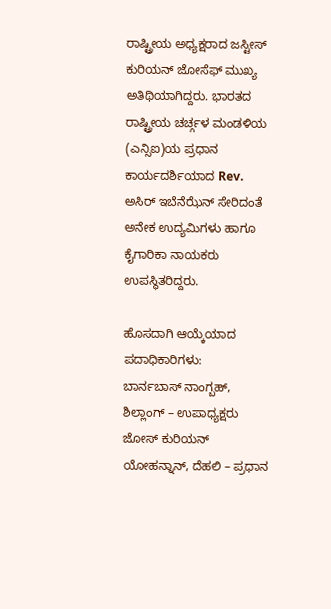ರಾಷ್ಟ್ರೀಯ ಅಧ್ಯಕ್ಷರಾದ ಜಸ್ಟೀಸ್ ಕುರಿಯನ್ ಜೋಸೆಫ್ ಮುಖ್ಯ ಅತಿಥಿಯಾಗಿದ್ದರು. ಭಾರತದ ರಾಷ್ಟ್ರೀಯ ಚರ್ಚ್ಗಳ ಮಂಡಳಿಯ (ಎನ್ಸಿಐ)ಯ ಪ್ರಧಾನ ಕಾರ್ಯದರ್ಶಿಯಾದ Rev. ಅಸಿರ್ ಇಬೆನೆಝೆನ್ ಸೇರಿದಂತೆ ಅನೇಕ ಉದ್ಯಮಿಗಳು ಹಾಗೂ ಕೈಗಾರಿಕಾ ನಾಯಕರು ಉಪಸ್ಥಿತರಿದ್ದರು.

ಹೊಸದಾಗಿ ಆಯ್ಕೆಯಾದ ಪದಾಧಿಕಾರಿಗಳು:
ಬಾರ್ನಬಾಸ್ ನಾಂಗ್ಬಹ್, ಶಿಲ್ಲಾಂಗ್ – ಉಪಾಧ್ಯಕ್ಷರು
ಜೋಸ್ ಕುರಿಯನ್ ಯೋಹನ್ನಾನ್, ದೆಹಲಿ – ಪ್ರಧಾನ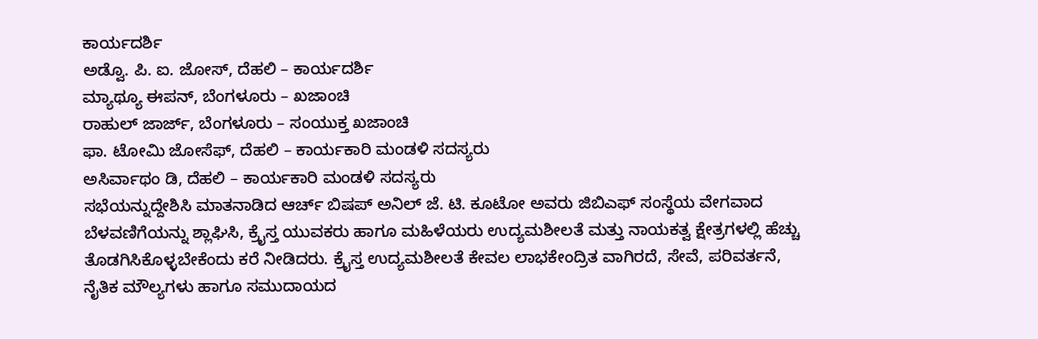ಕಾರ್ಯದರ್ಶಿ
ಅಡ್ವೊ. ಪಿ. ಐ. ಜೋಸ್, ದೆಹಲಿ – ಕಾರ್ಯದರ್ಶಿ
ಮ್ಯಾಥ್ಯೂ ಈಪನ್, ಬೆಂಗಳೂರು – ಖಜಾಂಚಿ
ರಾಹುಲ್ ಜಾರ್ಜ್, ಬೆಂಗಳೂರು – ಸಂಯುಕ್ತ ಖಜಾಂಚಿ
ಫಾ. ಟೋಮಿ ಜೋಸೆಫ್, ದೆಹಲಿ – ಕಾರ್ಯಕಾರಿ ಮಂಡಳಿ ಸದಸ್ಯರು
ಅಸಿರ್ವಾಥಂ ಡಿ, ದೆಹಲಿ – ಕಾರ್ಯಕಾರಿ ಮಂಡಳಿ ಸದಸ್ಯರು
ಸಭೆಯನ್ನುದ್ದೇಶಿಸಿ ಮಾತನಾಡಿದ ಆರ್ಚ್ ಬಿಷಪ್ ಅನಿಲ್ ಜೆ. ಟಿ. ಕೂಟೋ ಅವರು ಜಿಬಿಎಫ್ ಸಂಸ್ಥೆಯ ವೇಗವಾದ ಬೆಳವಣಿಗೆಯನ್ನು ಶ್ಲಾಘಿಸಿ, ಕ್ರೈಸ್ತ ಯುವಕರು ಹಾಗೂ ಮಹಿಳೆಯರು ಉದ್ಯಮಶೀಲತೆ ಮತ್ತು ನಾಯಕತ್ವ ಕ್ಷೇತ್ರಗಳಲ್ಲಿ ಹೆಚ್ಚು ತೊಡಗಿಸಿಕೊಳ್ಳಬೇಕೆಂದು ಕರೆ ನೀಡಿದರು. ಕ್ರೈಸ್ತ ಉದ್ಯಮಶೀಲತೆ ಕೇವಲ ಲಾಭಕೇಂದ್ರಿತ ವಾಗಿರದೆ, ಸೇವೆ, ಪರಿವರ್ತನೆ, ನೈತಿಕ ಮೌಲ್ಯಗಳು ಹಾಗೂ ಸಮುದಾಯದ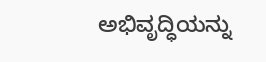ಅಭಿವೃದ್ಧಿಯನ್ನು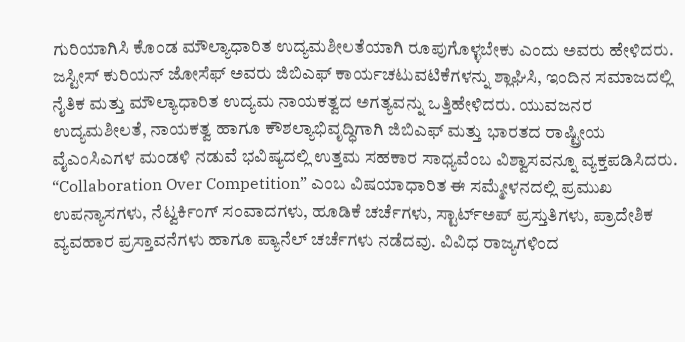ಗುರಿಯಾಗಿಸಿ ಕೊಂಡ ಮೌಲ್ಯಾಧಾರಿತ ಉದ್ಯಮಶೀಲತೆಯಾಗಿ ರೂಪುಗೊಳ್ಳಬೇಕು ಎಂದು ಅವರು ಹೇಳಿದರು.
ಜಸ್ಟೀಸ್ ಕುರಿಯನ್ ಜೋಸೆಫ್ ಅವರು ಜಿಬಿಎಫ್ ಕಾರ್ಯಚಟುವಟಿಕೆಗಳನ್ನು ಶ್ಲಾಘಿಸಿ, ಇಂದಿನ ಸಮಾಜದಲ್ಲಿ ನೈತಿಕ ಮತ್ತು ಮೌಲ್ಯಾಧಾರಿತ ಉದ್ಯಮ ನಾಯಕತ್ವದ ಅಗತ್ಯವನ್ನು ಒತ್ತಿಹೇಳಿದರು. ಯುವಜನರ ಉದ್ಯಮಶೀಲತೆ, ನಾಯಕತ್ವ ಹಾಗೂ ಕೌಶಲ್ಯಾಭಿವೃದ್ಧಿಗಾಗಿ ಜಿಬಿಎಫ್ ಮತ್ತು ಭಾರತದ ರಾಷ್ಟ್ರೀಯ ವೈಎಂಸಿಎಗಳ ಮಂಡಳಿ ನಡುವೆ ಭವಿಷ್ಯದಲ್ಲಿ ಉತ್ತಮ ಸಹಕಾರ ಸಾಧ್ಯವೆಂಬ ವಿಶ್ವಾಸವನ್ನೂ ವ್ಯಕ್ತಪಡಿಸಿದರು.
“Collaboration Over Competition” ಎಂಬ ವಿಷಯಾಧಾರಿತ ಈ ಸಮ್ಮೇಳನದಲ್ಲಿ ಪ್ರಮುಖ ಉಪನ್ಯಾಸಗಳು, ನೆಟ್ವರ್ಕಿಂಗ್ ಸಂವಾದಗಳು, ಹೂಡಿಕೆ ಚರ್ಚೆಗಳು, ಸ್ಟಾರ್ಟ್ಅಪ್ ಪ್ರಸ್ತುತಿಗಳು, ಪ್ರಾದೇಶಿಕ ವ್ಯವಹಾರ ಪ್ರಸ್ತಾವನೆಗಳು ಹಾಗೂ ಪ್ಯಾನೆಲ್ ಚರ್ಚೆಗಳು ನಡೆದವು. ವಿವಿಧ ರಾಜ್ಯಗಳಿಂದ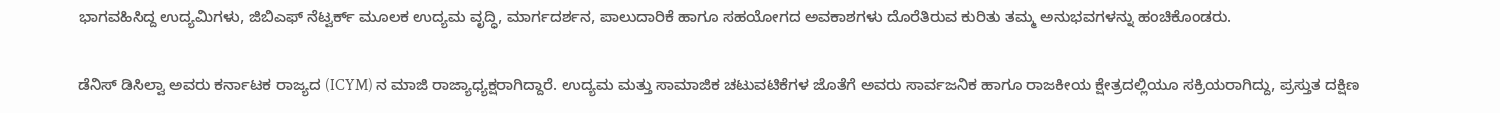ಭಾಗವಹಿಸಿದ್ದ ಉದ್ಯಮಿಗಳು, ಜಿಬಿಎಫ್ ನೆಟ್ವರ್ಕ್ ಮೂಲಕ ಉದ್ಯಮ ವೃದ್ಧಿ, ಮಾರ್ಗದರ್ಶನ, ಪಾಲುದಾರಿಕೆ ಹಾಗೂ ಸಹಯೋಗದ ಅವಕಾಶಗಳು ದೊರೆತಿರುವ ಕುರಿತು ತಮ್ಮ ಅನುಭವಗಳನ್ನು ಹಂಚಿಕೊಂಡರು.

ಡೆನಿಸ್ ಡಿಸಿಲ್ವಾ ಅವರು ಕರ್ನಾಟಕ ರಾಜ್ಯದ (ICYM) ನ ಮಾಜಿ ರಾಜ್ಯಾಧ್ಯಕ್ಷರಾಗಿದ್ದಾರೆ. ಉದ್ಯಮ ಮತ್ತು ಸಾಮಾಜಿಕ ಚಟುವಟಿಕೆಗಳ ಜೊತೆಗೆ ಅವರು ಸಾರ್ವಜನಿಕ ಹಾಗೂ ರಾಜಕೀಯ ಕ್ಷೇತ್ರದಲ್ಲಿಯೂ ಸಕ್ರಿಯರಾಗಿದ್ದು, ಪ್ರಸ್ತುತ ದಕ್ಷಿಣ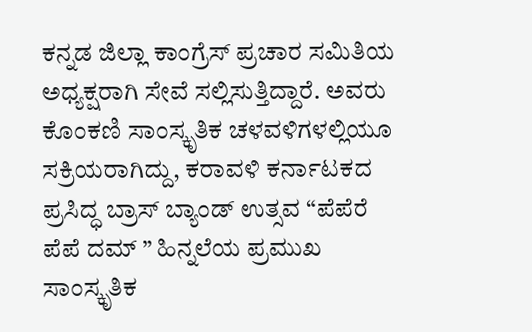ಕನ್ನಡ ಜಿಲ್ಲಾ ಕಾಂಗ್ರೆಸ್ ಪ್ರಚಾರ ಸಮಿತಿಯ ಅಧ್ಯಕ್ಷರಾಗಿ ಸೇವೆ ಸಲ್ಲಿಸುತ್ತಿದ್ದಾರೆ. ಅವರು ಕೊಂಕಣಿ ಸಾಂಸ್ಕೃತಿಕ ಚಳವಳಿಗಳಲ್ಲಿಯೂ ಸಕ್ರಿಯರಾಗಿದ್ದು, ಕರಾವಳಿ ಕರ್ನಾಟಕದ ಪ್ರಸಿದ್ಧ ಬ್ರಾಸ್ ಬ್ಯಾಂಡ್ ಉತ್ಸವ “ಪೆಪೆರೆ ಪೆಪೆ ದಮ್ ” ಹಿನ್ನಲೆಯ ಪ್ರಮುಖ ಸಾಂಸ್ಕೃತಿಕ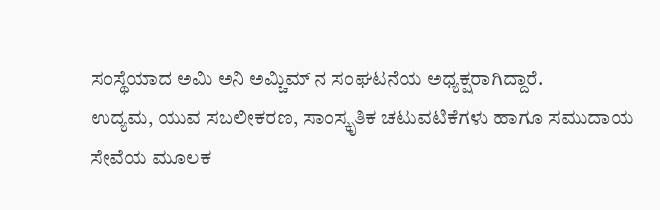ಸಂಸ್ಥೆಯಾದ ಅಮಿ ಅನಿ ಅಮ್ಚಿಮ್ ನ ಸಂಘಟನೆಯ ಅಧ್ಯಕ್ಷರಾಗಿದ್ದಾರೆ.
ಉದ್ಯಮ, ಯುವ ಸಬಲೀಕರಣ, ಸಾಂಸ್ಕೃತಿಕ ಚಟುವಟಿಕೆಗಳು ಹಾಗೂ ಸಮುದಾಯ ಸೇವೆಯ ಮೂಲಕ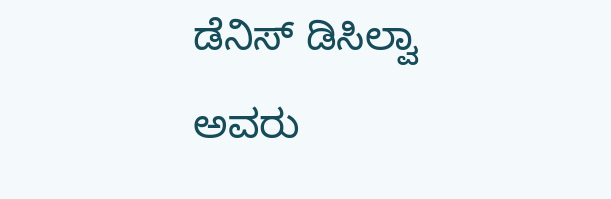ಡೆನಿಸ್ ಡಿಸಿಲ್ವಾ ಅವರು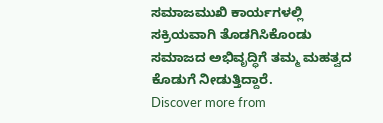ಸಮಾಜಮುಖಿ ಕಾರ್ಯಗಳಲ್ಲಿ ಸಕ್ರಿಯವಾಗಿ ತೊಡಗಿಸಿಕೊಂಡು ಸಮಾಜದ ಅಭಿವೃದ್ಧಿಗೆ ತಮ್ಮ ಮಹತ್ವದ ಕೊಡುಗೆ ನೀಡುತ್ತಿದ್ದಾರೆ.
Discover more from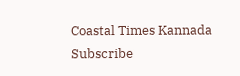Coastal Times Kannada
Subscribe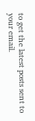to get the latest posts sent to your email.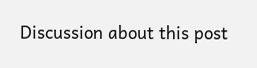Discussion about this post